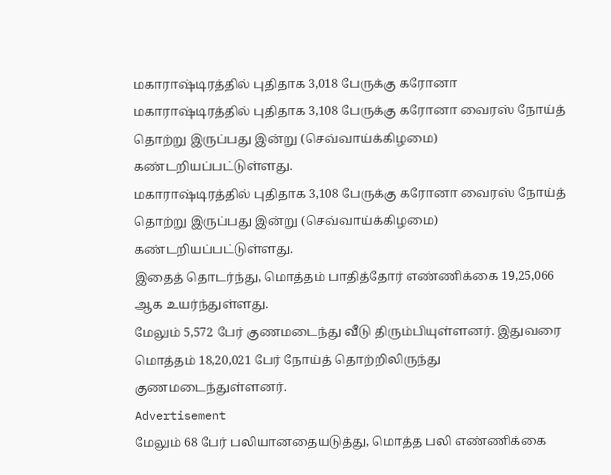மகாராஷ்டிரத்தில் புதிதாக 3,018 பேருக்கு கரோனா
மகாராஷ்டிரத்தில் புதிதாக 3,108 பேருக்கு கரோனா வைரஸ் நோய்த் தொற்று இருப்பது இன்று (செவ்வாய்க்கிழமை) கண்டறியப்பட்டுள்ளது.
மகாராஷ்டிரத்தில் புதிதாக 3,108 பேருக்கு கரோனா வைரஸ் நோய்த் தொற்று இருப்பது இன்று (செவ்வாய்க்கிழமை) கண்டறியப்பட்டுள்ளது.
இதைத் தொடர்ந்து, மொத்தம் பாதித்தோர் எண்ணிக்கை 19,25,066 ஆக உயர்ந்துள்ளது.
மேலும் 5,572 பேர் குணமடைந்து வீடு திரும்பியுள்ளனர். இதுவரை மொத்தம் 18,20,021 பேர் நோய்த் தொற்றிலிருந்து குணமடைந்துள்ளனர்.
Advertisement
மேலும் 68 பேர் பலியானதையடுத்து, மொத்த பலி எண்ணிக்கை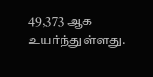49,373 ஆக உயர்ந்துள்ளது.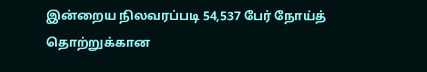இன்றைய நிலவரப்படி 54,537 பேர் நோய்த் தொற்றுக்கான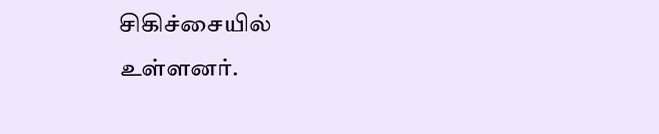சிகிச்சையில் உள்ளனர்.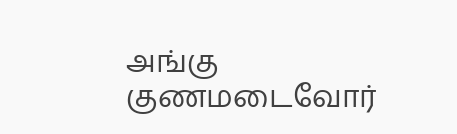அங்கு குணமடைவோர்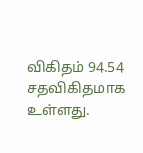விகிதம் 94.54 சதவிகிதமாக உள்ளது.